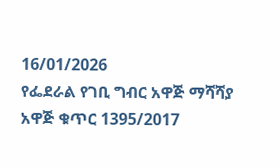16/01/2026
የፌደራል የገቢ ግብር አዋጅ ማሻሻያ አዋጅ ቁጥር 1395/2017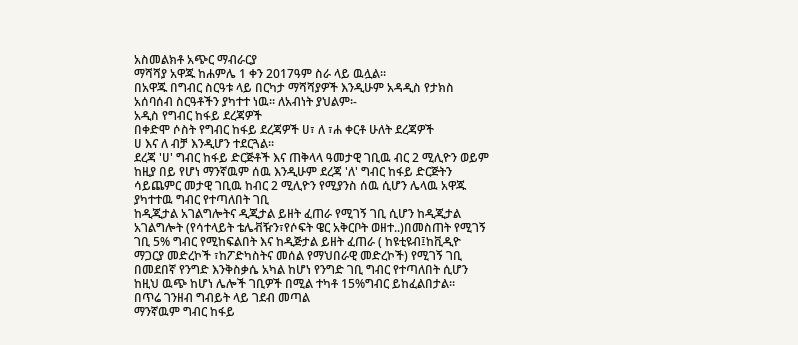አስመልክቶ አጭር ማብራርያ
ማሻሻያ አዋጁ ከሐምሌ 1 ቀን 2017ዓም ስራ ላይ ዉሏል።
በአዋጁ በግብር ስርዓቱ ላይ በርካታ ማሻሻያዎች እንዲሁም አዳዲስ የታክስ አሰባሰብ ስርዓቶችን ያካተተ ነዉ። ለአብነት ያህልም፡-
አዲስ የግብር ከፋይ ደረጃዎች
በቀድሞ ሶስት የግብር ከፋይ ደረጃዎች ሀ፣ ለ ፣ሐ ቀርቶ ሁለት ደረጃዎች
ሀ እና ለ ብቻ እንዲሆን ተደርጓል።
ደረጃ 'ሀ' ግብር ከፋይ ድርጅቶች እና ጠቅላላ ዓመታዊ ገቢዉ ብር 2 ሚሊዮን ወይም ከዚያ በይ የሆነ ማንኛዉም ሰዉ እንዲሁም ደረጃ 'ለ' ግብር ከፋይ ድርጅትን ሳይጨምር መታዊ ገቢዉ ከብር 2 ሚሊዮን የሚያንስ ሰዉ ሲሆን ሌላዉ አዋጁ ያካተተዉ ግብር የተጣለበት ገቢ
ከዲጂታል አገልግሎትና ዲጂታል ይዘት ፈጠራ የሚገኝ ገቢ ሲሆን ከዲጂታል አገልግሎት (የሳተላይት ቴሌቭዥን፣የሶፍት ዌር አቅርቦት ወዘተ..)በመስጠት የሚገኝ ገቢ 5% ግብር የሚከፍልበት እና ከዲጅታል ይዘት ፈጠራ ( ከዩቲዩብ፤ከቪዲዮ ማጋርያ መድረኮች ፣ከፖድካስትና መሰል የማህበራዊ መድረኮች) የሚገኝ ገቢ በመደበኛ የንግድ እንቅስቃሴ አካል ከሆነ የንግድ ገቢ ግብር የተጣለበት ሲሆን ከዚህ ዉጭ ከሆነ ሌሎች ገቢዎች በሚል ተካቶ 15%ግብር ይከፈልበታል።
በጥሬ ገንዘብ ግብይት ላይ ገደብ መጣል
ማንኛዉም ግብር ከፋይ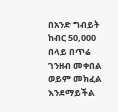በአንድ ግብይት ከብር 50,000 በላይ በጥሬ ገንዘብ መቀበል ወይም መክፈል እንደማይችል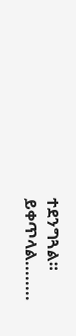ተደንግጓል።
ይቀጥላል........